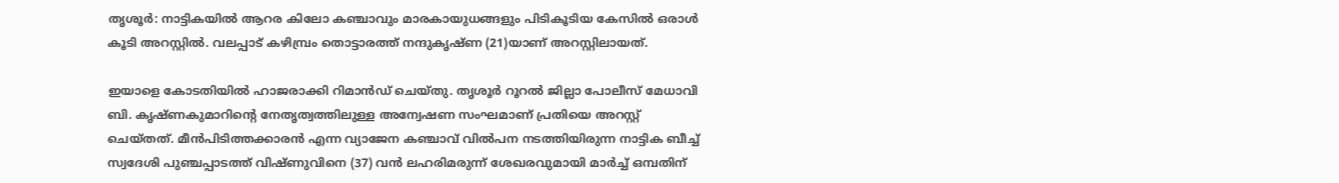തൃശൂര്‍: നാട്ടികയില്‍ ആറര കിലോ കഞ്ചാവും മാരകായുധങ്ങളും പിടികൂടിയ കേസില്‍ ഒരാൾ കൂടി അറസ്റ്റിൽ. വലപ്പാട് കഴിമ്പ്രം തൊട്ടാരത്ത് നന്ദുകൃഷ്ണ (21)യാണ് അറസ്റ്റിലായത്.

ഇയാളെ കോടതിയില്‍ ഹാജരാക്കി റിമാൻഡ് ചെയ്തു. തൃശൂര്‍ റൂറല്‍ ജില്ലാ പോലീസ് മേധാവി ബി. കൃഷ്ണകുമാറിന്‍റെ നേതൃത്വത്തിലുള്ള അന്വേഷണ സംഘമാണ് പ്രതിയെ അറസ്റ്റ് ചെയ്തത്. മീന്‍പിടിത്തക്കാരന്‍ എന്ന വ്യാജേന കഞ്ചാവ് വില്‍പന നടത്തിയിരുന്ന നാട്ടിക ബീച്ച് സ്വദേശി പുഞ്ചപ്പാടത്ത് വിഷ്ണുവിനെ (37) വന്‍ ലഹരിമരുന്ന് ശേഖരവുമായി മാര്‍ച്ച് ഒമ്പതിന്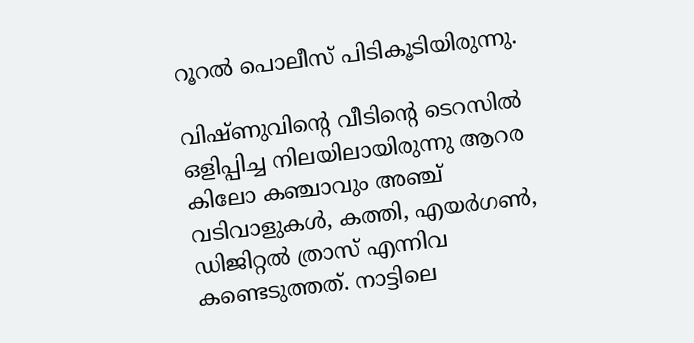റൂറല്‍ പൊലീസ് പിടികൂടിയിരുന്നു.

വിഷ്ണുവിന്‍റെ വീടിന്‍റെ ടെറസില്‍ ഒളിപ്പിച്ച നിലയിലായിരുന്നു ആറര കിലോ കഞ്ചാവും അഞ്ച് വടിവാളുകള്‍, കത്തി, എയര്‍ഗണ്‍, ഡിജിറ്റല്‍ ത്രാസ് എന്നിവ കണ്ടെടുത്തത്. നാട്ടിലെ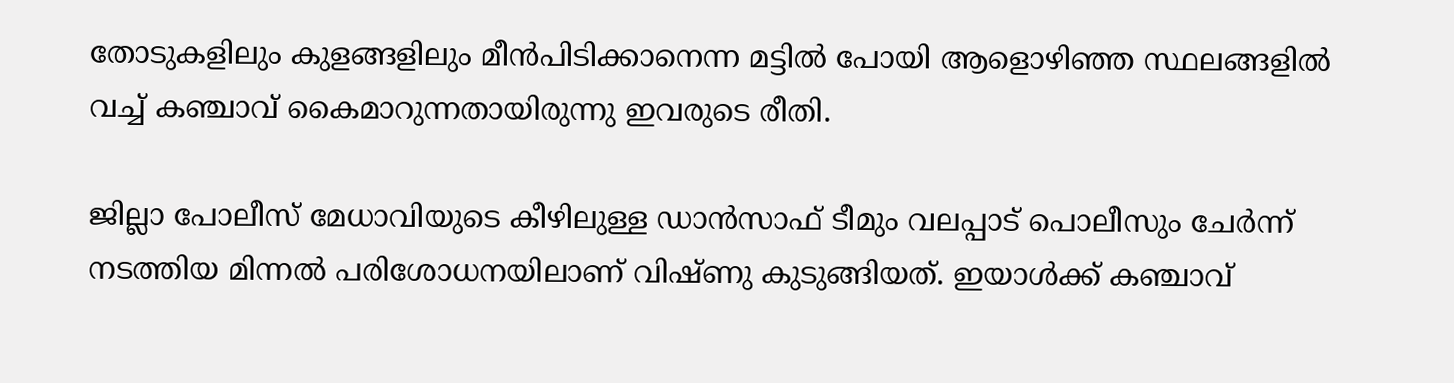തോടുകളിലും കുളങ്ങളിലും മീന്‍പിടിക്കാനെന്ന മട്ടില്‍ പോയി ആളൊഴിഞ്ഞ സ്ഥലങ്ങളില്‍ വച്ച് കഞ്ചാവ് കൈമാറുന്നതായിരുന്നു ഇവരുടെ രീതി.

ജില്ലാ പോലീസ് മേധാവിയുടെ കീഴിലുള്ള ഡാന്‍സാഫ് ടീമും വലപ്പാട് പൊലീസും ചേര്‍ന്ന് നടത്തിയ മിന്നല്‍ പരിശോധനയിലാണ് വിഷ്ണു കുടുങ്ങിയത്. ഇയാള്‍ക്ക് കഞ്ചാവ്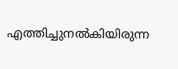എത്തിച്ചുനല്‍കിയിരുന്ന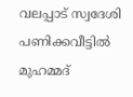വലപ്പാട് സ്വദേശി പണിക്കവീട്ടില്‍ മുഹമ്മദ്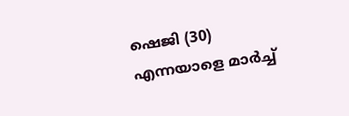ഷെജി (30) എന്നയാളെ മാര്‍ച്ച്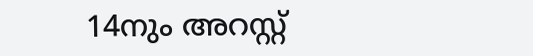14നും അറസ്റ്റ്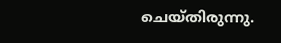ചെയ്തിരുന്നു.